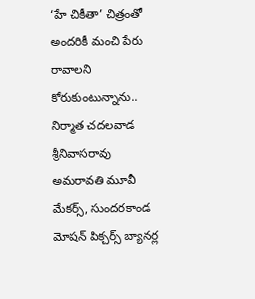‘హే చికీతా’ చిత్రంతో అందరికీ మంచి పేరు రావాలని కోరుకుంటున్నాను.. నిర్మాత చదలవాడ శ్రీనివాసరావు
అమరావతి మూవీ మేకర్స్, సుందరకాండ మోషన్ పిక్చర్స్ బ్యానర్ల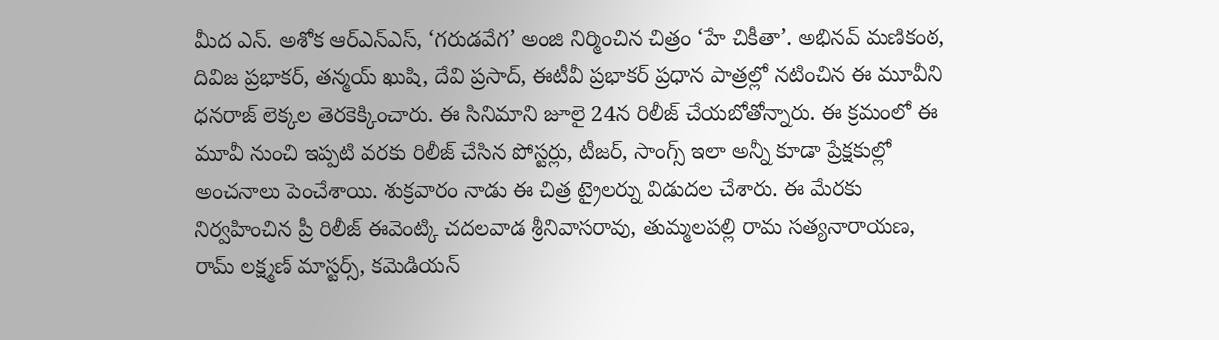మీద ఎన్. అశోక ఆర్ఎన్ఎస్, ‘గరుడవేగ’ అంజి నిర్మించిన చిత్రం ‘హే చికీతా’. అభినవ్ మణికంఠ, దివిజ ప్రభాకర్, తన్మయ్ ఖుషి, దేవి ప్రసాద్, ఈటీవీ ప్రభాకర్ ప్రధాన పాత్రల్లో నటించిన ఈ మూవీని ధనరాజ్ లెక్కల తెరకెక్కించారు. ఈ సినిమాని జూలై 24న రిలీజ్ చేయబోతోన్నారు. ఈ క్రమంలో ఈ మూవీ నుంచి ఇప్పటి వరకు రిలీజ్ చేసిన పోస్టర్లు, టీజర్, సాంగ్స్ ఇలా అన్నీ కూడా ప్రేక్షకుల్లో అంచనాలు పెంచేశాయి. శుక్రవారం నాడు ఈ చిత్ర ట్రైలర్ను విడుదల చేశారు. ఈ మేరకు నిర్వహించిన ప్రీ రిలీజ్ ఈవెంట్కి చదలవాడ శ్రీనివాసరావు, తుమ్మలపల్లి రామ సత్యనారాయణ, రామ్ లక్ష్మణ్ మాస్టర్స్, కమెడియన్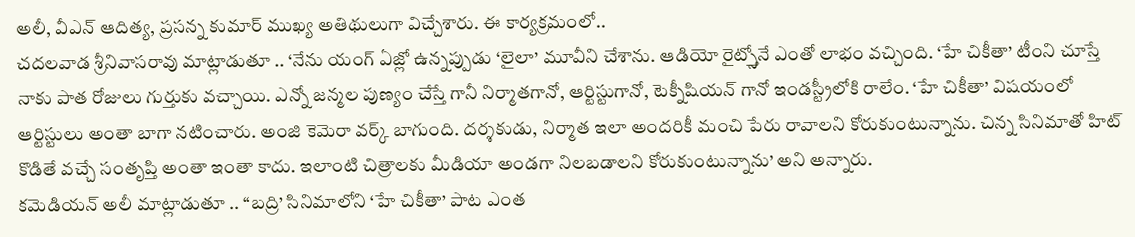అలీ, వీఎన్ ఆదిత్య, ప్రసన్న కుమార్ ముఖ్య అతిథులుగా విచ్చేశారు. ఈ కార్యక్రమంలో..
చదలవాడ శ్రీనివాసరావు మాట్లాడుతూ .. ‘నేను యంగ్ ఏజ్లో ఉన్నప్పుడు ‘లైలా’ మూవీని చేశాను. ఆడియో రైట్స్తోనే ఎంతో లాభం వచ్చింది. ‘హే చికీతా’ టీంని చూస్తే నాకు పాత రోజులు గుర్తుకు వచ్చాయి. ఎన్నో జన్మల పుణ్యం చేస్తే గానీ నిర్మాతగానో, ఆర్టిస్టుగానో, టెక్నీషియన్ గానో ఇండస్ట్రీలోకి రాలేం. ‘హే చికీతా’ విషయంలో ఆర్టిస్టులు అంతా బాగా నటించారు. అంజి కెమెరా వర్క్ బాగుంది. దర్శకుడు, నిర్మాత ఇలా అందరికీ మంచి పేరు రావాలని కోరుకుంటున్నాను. చిన్న సినిమాతో హిట్ కొడితే వచ్చే సంతృప్తి అంతా ఇంతా కాదు. ఇలాంటి చిత్రాలకు మీడియా అండగా నిలబడాలని కోరుకుంటున్నాను’ అని అన్నారు.
కమెడియన్ అలీ మాట్లాడుతూ .. ‘‘బద్రి’ సినిమాలోని ‘హే చికీతా’ పాట ఎంత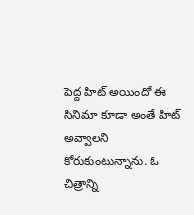పెద్ద హిట్ అయిందో ఈ సినిమా కూడా అంతే హిట్ అవ్వాలని కోరుకుంటున్నాను. ఓ చిత్రాన్ని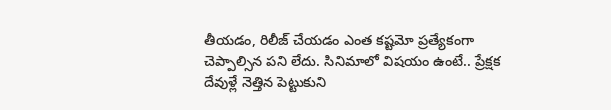తీయడం, రిలీజ్ చేయడం ఎంత కష్టమో ప్రత్యేకంగా చెప్పాల్సిన పని లేదు. సినిమాలో విషయం ఉంటే.. ప్రేక్షక దేవుళ్లే నెత్తిన పెట్టుకుని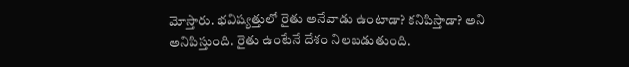మోస్తారు. భవిష్యత్తులో రైతు అనేవాడు ఉంటాడా? కనిపిస్తాడా? అని అనిపిస్తుంది. రైతు ఉంటేనే దేశం నిలబడుతుంది.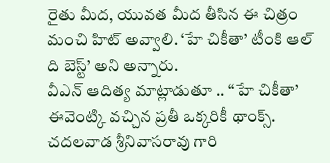రైతు మీద, యువత మీద తీసిన ఈ చిత్రం మంచి హిట్ అవ్వాలి. ‘హే చికీతా’ టీంకి ఆల్ ది బెస్ట్’ అని అన్నారు.
వీఎన్ ఆదిత్య మాట్లాడుతూ .. ‘‘హే చికీతా’ ఈవెంట్కి వచ్చిన ప్రతీ ఒక్కరికీ థాంక్స్. చదలవాడ శ్రీనివాసరావు గారి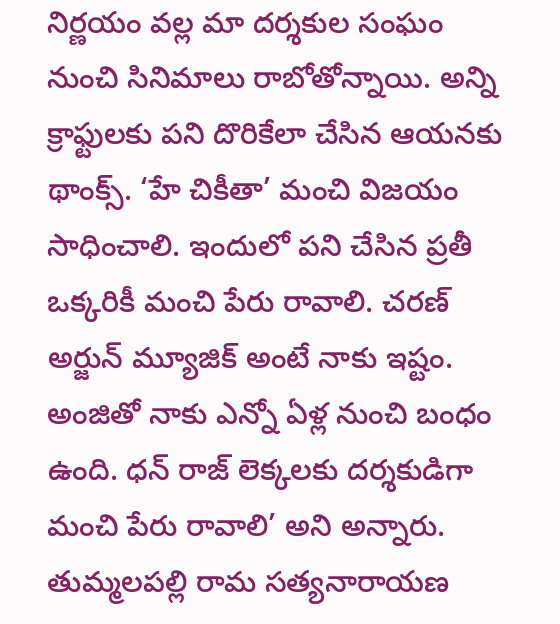నిర్ణయం వల్ల మా దర్శకుల సంఘం నుంచి సినిమాలు రాబోతోన్నాయి. అన్ని క్రాఫ్టులకు పని దొరికేలా చేసిన ఆయనకు థాంక్స్. ‘హే చికీతా’ మంచి విజయం సాధించాలి. ఇందులో పని చేసిన ప్రతీ ఒక్కరికీ మంచి పేరు రావాలి. చరణ్ అర్జున్ మ్యూజిక్ అంటే నాకు ఇష్టం. అంజితో నాకు ఎన్నో ఏళ్ల నుంచి బంధం ఉంది. ధన్ రాజ్ లెక్కలకు దర్శకుడిగా మంచి పేరు రావాలి’ అని అన్నారు.
తుమ్మలపల్లి రామ సత్యనారాయణ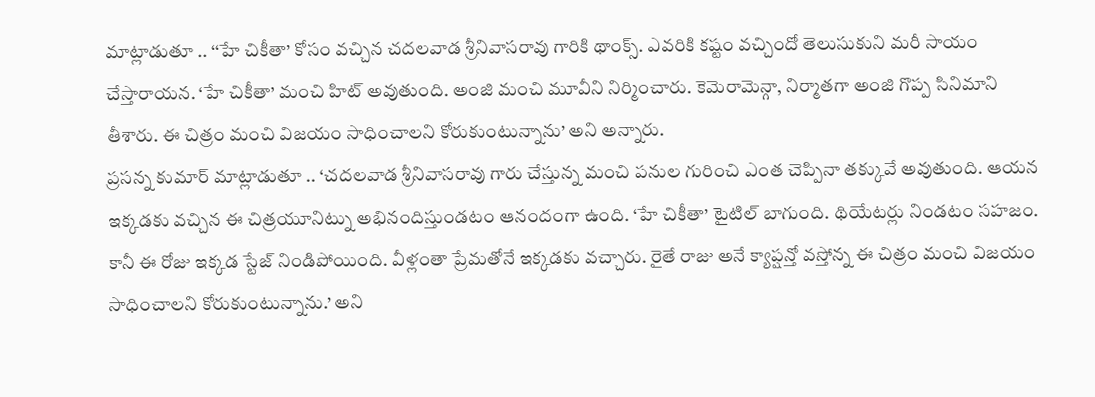మాట్లాడుతూ .. ‘‘హే చికీతా’ కోసం వచ్చిన చదలవాడ శ్రీనివాసరావు గారికి థాంక్స్. ఎవరికి కష్టం వచ్చిందో తెలుసుకుని మరీ సాయం చేస్తారాయన. ‘హే చికీతా’ మంచి హిట్ అవుతుంది. అంజి మంచి మూవీని నిర్మించారు. కెమెరామెన్గా, నిర్మాతగా అంజి గొప్ప సినిమాని తీశారు. ఈ చిత్రం మంచి విజయం సాధించాలని కోరుకుంటున్నాను’ అని అన్నారు.
ప్రసన్న కుమార్ మాట్లాడుతూ .. ‘చదలవాడ శ్రీనివాసరావు గారు చేస్తున్న మంచి పనుల గురించి ఎంత చెప్పినా తక్కువే అవుతుంది. ఆయన ఇక్కడకు వచ్చిన ఈ చిత్రయూనిట్ను అభినందిస్తుండటం ఆనందంగా ఉంది. ‘హే చికీతా’ టైటిల్ బాగుంది. థియేటర్లు నిండటం సహజం. కానీ ఈ రోజు ఇక్కడ స్టేజ్ నిండిపోయింది. వీళ్లంతా ప్రేమతోనే ఇక్కడకు వచ్చారు. రైతే రాజు అనే క్యాప్షన్తో వస్తోన్న ఈ చిత్రం మంచి విజయం సాధించాలని కోరుకుంటున్నాను.’ అని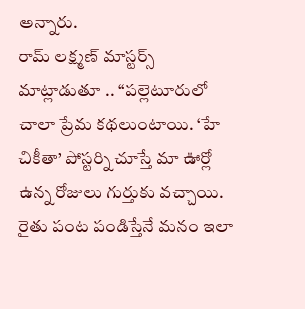అన్నారు.
రామ్ లక్ష్మణ్ మాస్టర్స్ మాట్లాడుతూ .. ‘‘పల్లెటూరులో చాలా ప్రేమ కథలుంటాయి. ‘హే చికీతా’ పోస్టర్ని చూస్తే మా ఊర్లో ఉన్న రోజులు గుర్తుకు వచ్చాయి. రైతు పంట పండిస్తేనే మనం ఇలా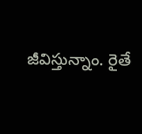జీవిస్తున్నాం. రైతే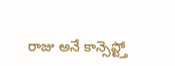రాజు అనే కాన్సెప్ట్తో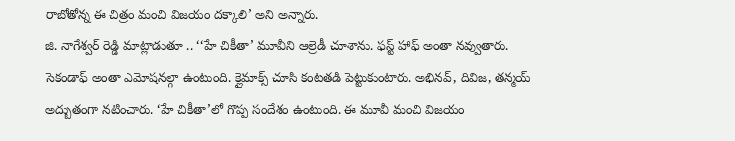రాబోతోన్న ఈ చిత్రం మంచి విజయం దక్కాలి’ అని అన్నారు.
జి. నాగేశ్వర్ రెడ్డి మాట్లాడుతూ .. ‘‘హే చికీతా’ మూవీని ఆల్రెడీ చూశాను. ఫస్ట్ హాఫ్ అంతా నవ్వుతారు. సెకండాఫ్ అంతా ఎమోషనల్గా ఉంటుంది. క్లైమాక్స్ చూసి కంటతడి పెట్టుకుంటారు. అభినవ్, దివిజ, తన్మయ్ అద్బుతంగా నటించారు. ‘హే చికీతా’లో గొప్ప సందేశం ఉంటుంది. ఈ మూవీ మంచి విజయం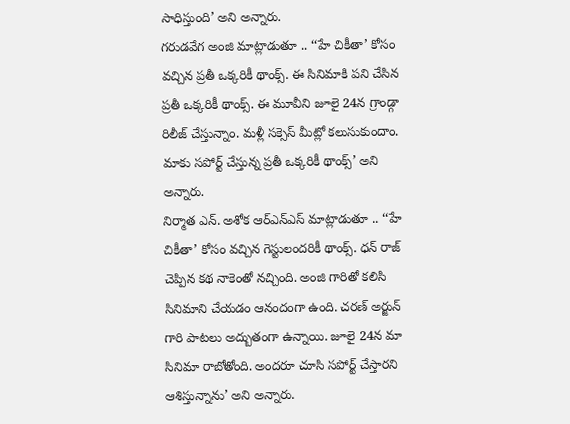సాధిస్తుంది’ అని అన్నారు.
గరుడవేగ అంజి మాట్లాడుతూ .. ‘‘హే చికీతా’ కోసం వచ్చిన ప్రతీ ఒక్కరికీ థాంక్స్. ఈ సినిమాకి పని చేసిన ప్రతీ ఒక్కరికీ థాంక్స్. ఈ మూవీని జూలై 24న గ్రాండ్గా రిలీజ్ చేస్తున్నాం. మళ్లీ సక్సెస్ మీట్లో కలుసుకుందాం. మాకు సపోర్ట్ చేస్తున్న ప్రతీ ఒక్కరికీ థాంక్స్’ అని అన్నారు.
నిర్మాత ఎన్. అశోక ఆర్ఎన్ఎస్ మాట్లాడుతూ .. ‘‘హే చికీతా’ కోసం వచ్చిన గెస్టులందరికీ థాంక్స్. ధన్ రాజ్ చెప్పిన కథ నాకెంతో నచ్చింది. అంజి గారితో కలిసి సినిమాని చేయడం ఆనందంగా ఉంది. చరణ్ అర్జున్ గారి పాటలు అద్బుతంగా ఉన్నాయి. జూలై 24న మా సినిమా రాబోతోంది. అందరూ చూసి సపోర్ట్ చేస్తారని ఆశిస్తున్నాను’ అని అన్నారు.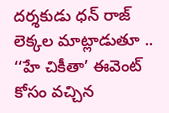దర్శకుడు ధన్ రాజ్ లెక్కల మాట్లాడుతూ .. ‘‘హే చికీతా’ ఈవెంట్ కోసం వచ్చిన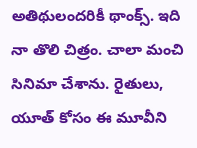అతిథులందరికీ థాంక్స్. ఇది నా తొలి చిత్రం. చాలా మంచి సినిమా చేశాను. రైతులు, యూత్ కోసం ఈ మూవీని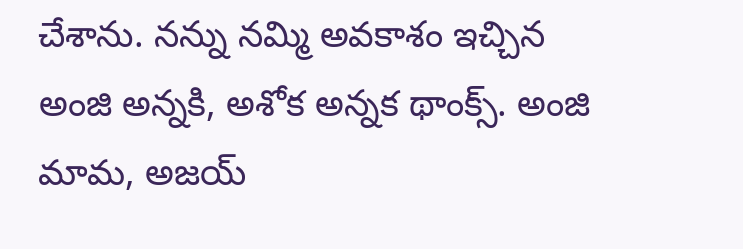చేశాను. నన్ను నమ్మి అవకాశం ఇచ్చిన అంజి అన్నకి, అశోక అన్నక థాంక్స్. అంజి మామ, అజయ్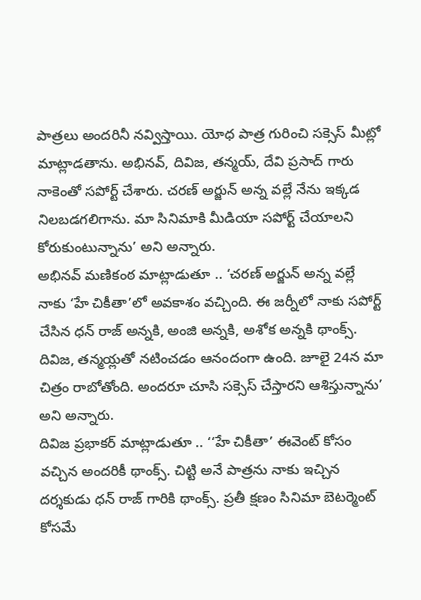పాత్రలు అందరినీ నవ్విస్తాయి. యోధ పాత్ర గురించి సక్సెస్ మీట్లో మాట్లాడతాను. అభినవ్, దివిజ, తన్మయ్, దేవి ప్రసాద్ గారు నాకెంతో సపోర్ట్ చేశారు. చరణ్ అర్జున్ అన్న వల్లే నేను ఇక్కడ నిలబడగలిగాను. మా సినిమాకి మీడియా సపోర్ట్ చేయాలని కోరుకుంటున్నాను’ అని అన్నారు.
అభినవ్ మణికంఠ మాట్లాడుతూ .. ‘చరణ్ అర్జున్ అన్న వల్లే నాకు ‘హే చికీతా’లో అవకాశం వచ్చింది. ఈ జర్నీలో నాకు సపోర్ట్ చేసిన ధన్ రాజ్ అన్నకి, అంజి అన్నకి, అశోక అన్నకి థాంక్స్. దివిజ, తన్మయ్లతో నటించడం ఆనందంగా ఉంది. జూలై 24న మా చిత్రం రాబోతోంది. అందరూ చూసి సక్సెస్ చేస్తారని ఆశిస్తున్నాను’ అని అన్నారు.
దివిజ ప్రభాకర్ మాట్లాడుతూ .. ‘‘హే చికీతా’ ఈవెంట్ కోసం వచ్చిన అందరికీ థాంక్స్. చిట్టి అనే పాత్రను నాకు ఇచ్చిన దర్శకుడు ధన్ రాజ్ గారికి థాంక్స్. ప్రతీ క్షణం సినిమా బెటర్మెంట్ కోసమే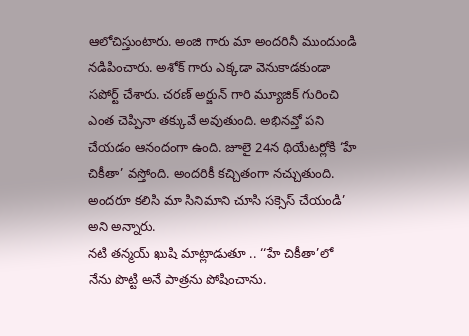ఆలోచిస్తుంటారు. అంజి గారు మా అందరినీ ముందుండి నడిపించారు. అశోక్ గారు ఎక్కడా వెనుకాడకుండా సపోర్ట్ చేశారు. చరణ్ అర్జున్ గారి మ్యూజిక్ గురించి ఎంత చెప్పినా తక్కువే అవుతుంది. అభినవ్తో పని చేయడం ఆనందంగా ఉంది. జూలై 24న థియేటర్లోకి ‘హే చికీతా’ వస్తోంది. అందరికీ కచ్చితంగా నచ్చుతుంది. అందరూ కలిసి మా సినిమాని చూసి సక్సెస్ చేయండి’ అని అన్నారు.
నటి తన్మయ్ ఖుషి మాట్లాడుతూ .. ‘‘హే చికీతా’లో నేను పొట్టి అనే పాత్రను పోషించాను.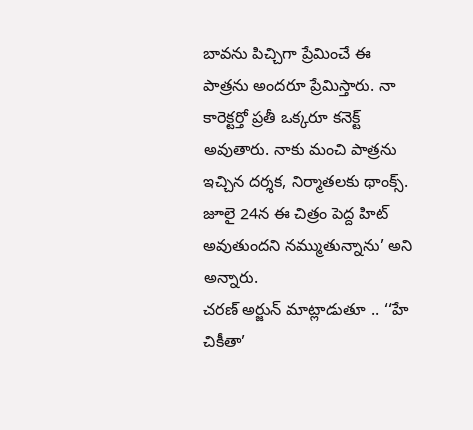బావను పిచ్చిగా ప్రేమించే ఈ పాత్రను అందరూ ప్రేమిస్తారు. నా కారెక్టర్తో ప్రతీ ఒక్కరూ కనెక్ట్ అవుతారు. నాకు మంచి పాత్రను ఇచ్చిన దర్శక, నిర్మాతలకు థాంక్స్. జూలై 24న ఈ చిత్రం పెద్ద హిట్ అవుతుందని నమ్ముతున్నాను’ అని అన్నారు.
చరణ్ అర్జున్ మాట్లాడుతూ .. ‘‘హే చికీతా’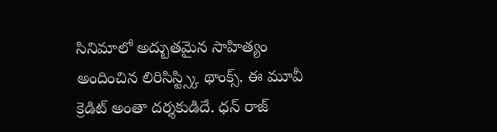సినిమాలో అద్బుతమైన సాహిత్యం అందించిన లిరిసిస్ట్స్కి థాంక్స్. ఈ మూవీ క్రెడిట్ అంతా దర్శకుడిదే. ధన్ రాజ్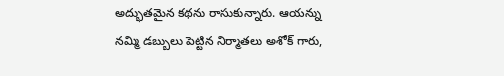అద్భుతమైన కథను రాసుకున్నారు. ఆయన్ను నమ్మి డబ్బులు పెట్టిన నిర్మాతలు అశోక్ గారు,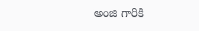అంజి గారికి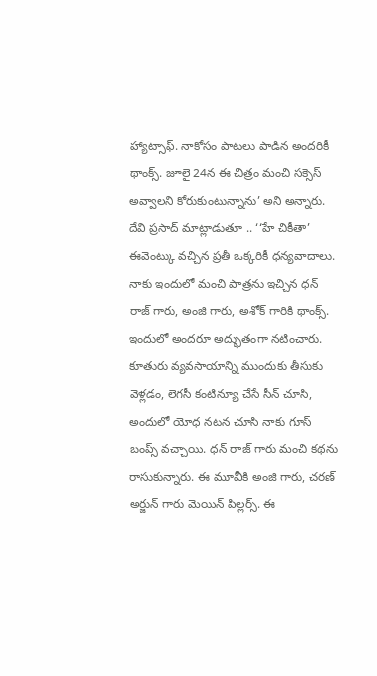హ్యాట్సాఫ్. నాకోసం పాటలు పాడిన అందరికీ థాంక్స్. జూలై 24న ఈ చిత్రం మంచి సక్సెస్ అవ్వాలని కోరుకుంటున్నాను’ అని అన్నారు.
దేవి ప్రసాద్ మాట్లాడుతూ .. ‘‘హే చికీతా’ ఈవెంట్కు వచ్చిన ప్రతీ ఒక్కరికీ ధన్యవాదాలు. నాకు ఇందులో మంచి పాత్రను ఇచ్చిన ధన్ రాజ్ గారు, అంజి గారు, అశోక్ గారికి థాంక్స్. ఇందులో అందరూ అద్భుతంగా నటించారు. కూతురు వ్యవసాయాన్ని ముందుకు తీసుకు వెళ్లడం, లెగసీ కంటిన్యూ చేసే సీన్ చూసి, అందులో యోధ నటన చూసి నాకు గూస్ బంప్స్ వచ్చాయి. ధన్ రాజ్ గారు మంచి కథను రాసుకున్నారు. ఈ మూవీకి అంజి గారు, చరణ్ అర్జున్ గారు మెయిన్ పిల్లర్స్. ఈ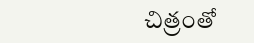చిత్రంతో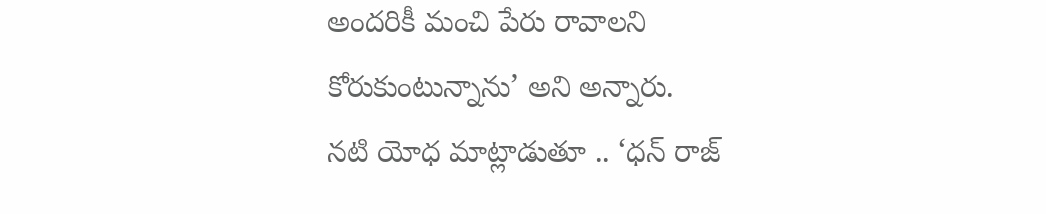అందరికీ మంచి పేరు రావాలని కోరుకుంటున్నాను’ అని అన్నారు.
నటి యోధ మాట్లాడుతూ .. ‘ధన్ రాజ్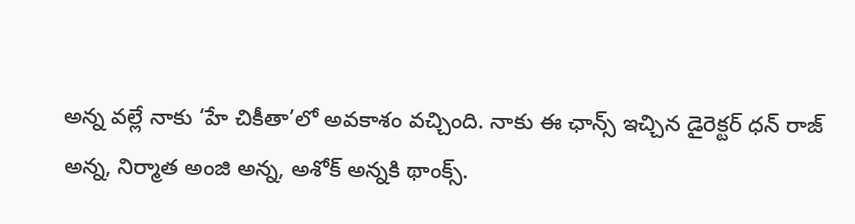అన్న వల్లే నాకు ‘హే చికీతా’లో అవకాశం వచ్చింది. నాకు ఈ ఛాన్స్ ఇచ్చిన డైరెక్టర్ ధన్ రాజ్ అన్న, నిర్మాత అంజి అన్న, అశోక్ అన్నకి థాంక్స్.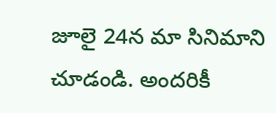జూలై 24న మా సినిమాని చూడండి. అందరికీ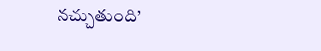నచ్చుతుంది’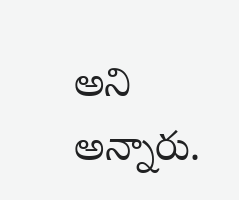అని అన్నారు.